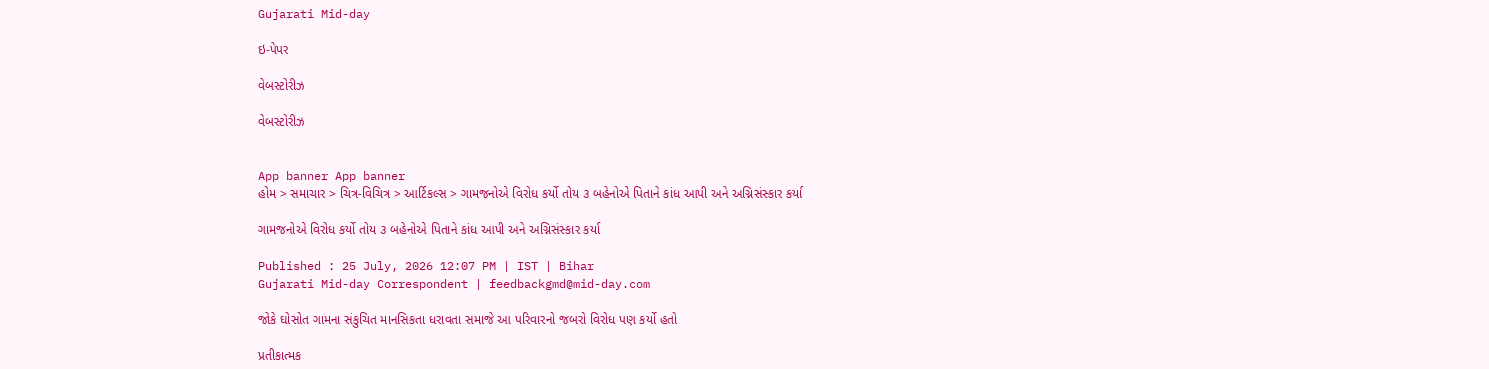Gujarati Mid-day

ઇ-પેપર

વેબસ્ટોરીઝ

વેબસ્ટોરીઝ


App banner App banner
હોમ > સમાચાર > ચિત્ર-વિચિત્ર > આર્ટિકલ્સ > ગામજનોએ વિરોધ કર્યો તોય ૩ બહેનોએ પિતાને કાંધ આપી અને અગ્નિસંસ્કાર કર્યા

ગામજનોએ વિરોધ કર્યો તોય ૩ બહેનોએ પિતાને કાંધ આપી અને અગ્નિસંસ્કાર કર્યા

Published : 25 July, 2026 12:07 PM | IST | Bihar
Gujarati Mid-day Correspondent | feedbackgmd@mid-day.com

જોકે ઘોસોત ગામના સંકુચિત માનસિકતા ધરાવતા સમાજે આ પરિવારનો જબરો વિરોધ પણ કર્યો હતો

પ્રતીકાત્મક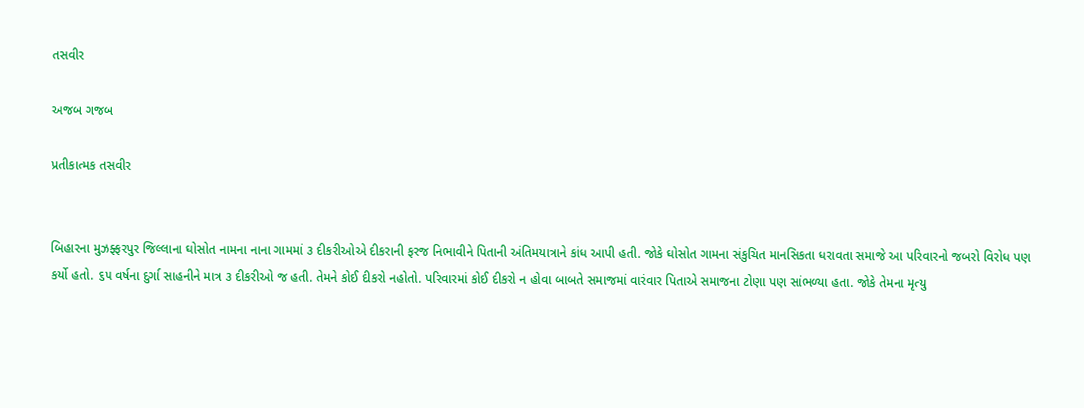તસવીર

અજબ ગજબ

પ્રતીકાત્મક તસવીર


બિહારના મુઝફ્ફરપુર જિલ્લાના ઘોસોત નામના નાના ગામમાં ૩ દીકરીઓએ દીકરાની ફરજ નિભાવીને પિતાની અંતિમયાત્રાને કાંધ આપી હતી. જોકે ઘોસોત ગામના સંકુચિત માનસિકતા ધરાવતા સમાજે આ પરિવારનો જબરો વિરોધ પણ કર્યો હતો. ૬૫ વર્ષના દુર્ગા સાહનીને માત્ર ૩ દીકરીઓ જ હતી. તેમને કોઈ દીકરો નહોતો. પરિવારમાં કોઈ દીકરો ન હોવા બાબતે સમાજમાં વારંવાર પિતાએ સમાજના ટોણા પણ સાંભળ્યા હતા. જોકે તેમના મૃત્યુ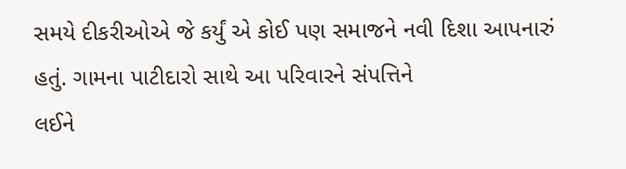સમયે દીકરીઓએ જે કર્યું એ કોઈ પણ સમાજને નવી દિશા આપનારું હતું. ગામના પાટીદારો સાથે આ પરિવારને સંપત્તિને
લઈને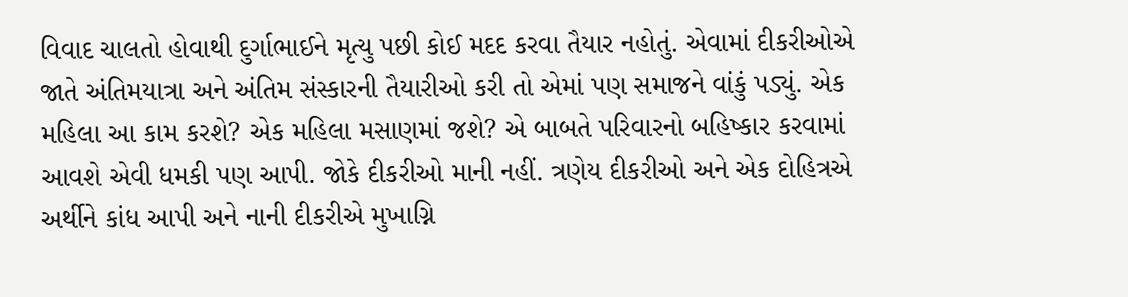વિવાદ ચાલતો હોવાથી દુર્ગાભાઈને મૃત્યુ પછી કોઈ મદદ કરવા તૈયાર નહોતું. એવામાં દીકરીઓએ જાતે અંતિમયાત્રા અને અંતિમ સંસ્કારની તૈયારીઓ કરી તો એમાં પણ સમાજને વાંકું પડ્યું. એક મહિલા આ કામ કરશે? એક મહિલા મસાણમાં જશે? એ બાબતે પરિવારનો બહિષ્કાર કરવામાં આવશે એવી ધમકી પણ આપી. જોકે દીકરીઓ માની નહીં. ત્રણેય દીકરીઓ અને એક દોહિત્રએ અર્થીને કાંધ આપી અને નાની દીકરીએ મુખાગ્નિ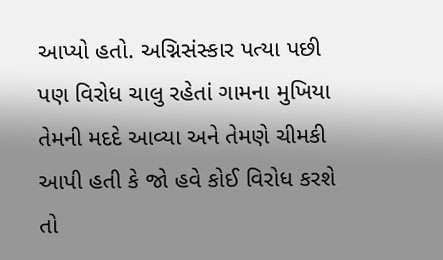આપ્યો હતો. અગ્નિસંસ્કાર પત્યા પછી પણ વિરોધ ચાલુ રહેતાં ગામના મુખિયા તેમની મદદે આવ્યા અને તેમણે ચીમકી આપી હતી કે જો હવે કોઈ વિરોધ કરશે તો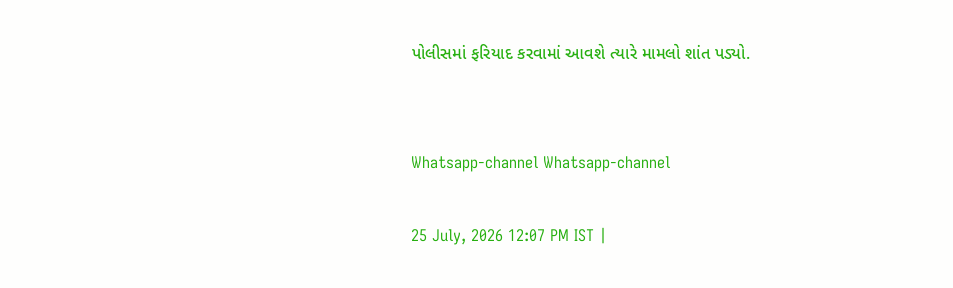પોલીસમાં ફરિયાદ કરવામાં આવશે ત્યારે મામલો શાંત પડ્યો.


Whatsapp-channel Whatsapp-channel

25 July, 2026 12:07 PM IST |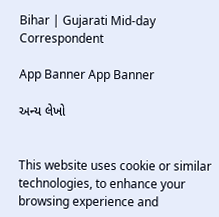Bihar | Gujarati Mid-day Correspondent

App Banner App Banner

અન્ય લેખો


This website uses cookie or similar technologies, to enhance your browsing experience and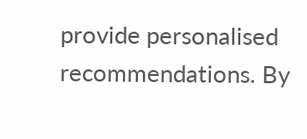provide personalised recommendations. By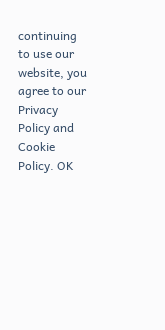continuing to use our website, you agree to our Privacy Policy and Cookie Policy. OK